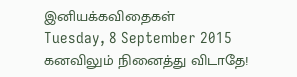இனியக்கவிதைகள்
Tuesday, 8 September 2015
கனவிலும் நினைத்து விடாதே!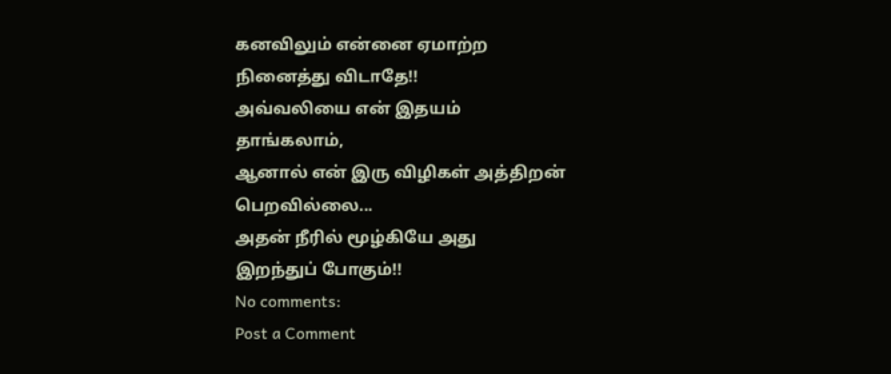கனவிலும் என்னை ஏமாற்ற
நினைத்து விடாதே!!
அவ்வலியை என் இதயம்
தாங்கலாம்,
ஆனால் என் இரு விழிகள் அத்திறன்
பெறவில்லை...
அதன் நீரில் மூழ்கியே அது
இறந்துப் போகும்!!
No comments:
Post a Comment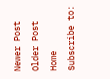Newer Post
Older Post
Home
Subscribe to: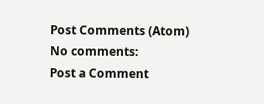Post Comments (Atom)
No comments:
Post a Comment